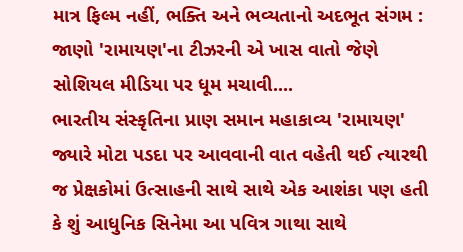માત્ર ફિલ્મ નહીં, ભક્તિ અને ભવ્યતાનો અદભૂત સંગમ : જાણો 'રામાયણ'ના ટીઝરની એ ખાસ વાતો જેણે સોશિયલ મીડિયા પર ધૂમ મચાવી....
ભારતીય સંસ્કૃતિના પ્રાણ સમાન મહાકાવ્ય 'રામાયણ' જ્યારે મોટા પડદા પર આવવાની વાત વહેતી થઈ ત્યારથી જ પ્રેક્ષકોમાં ઉત્સાહની સાથે સાથે એક આશંકા પણ હતી કે શું આધુનિક સિનેમા આ પવિત્ર ગાથા સાથે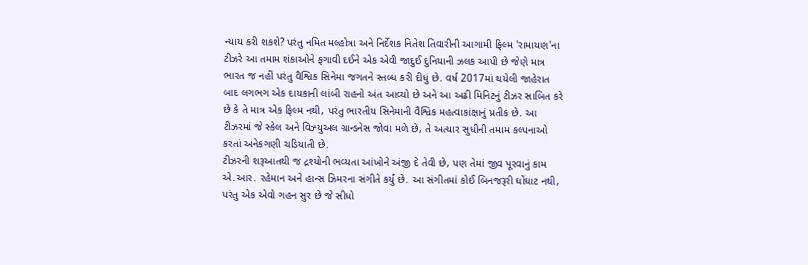ન્યાય કરી શકશે? પરંતુ નમિત મલ્હોત્રા અને નિર્દેશક નિતેશ તિવારીની આગામી ફિલ્મ 'રામાયણ'ના ટીઝરે આ તમામ શંકાઓને ફગાવી દઈને એક એવી જાદુઈ દુનિયાની ઝલક આપી છે જેણે માત્ર ભારત જ નહીં પરંતુ વૈશ્વિક સિનેમા જગતને સ્તબ્ધ કરી દીધું છે. વર્ષ 2017માં થયેલી જાહેરાત બાદ લગભગ એક દાયકાની લાંબી રાહનો અંત આવ્યો છે અને આ અઢી મિનિટનું ટીઝર સાબિત કરે છે કે તે માત્ર એક ફિલ્મ નથી, પરંતુ ભારતીય સિનેમાની વૈશ્વિક મહત્વાકાંક્ષાનું પ્રતીક છે. આ ટીઝરમાં જે સ્કેલ અને વિઝ્યુઅલ ગ્રાન્ડનેસ જોવા મળે છે, તે અત્યાર સુધીની તમામ કલ્પનાઓ કરતાં અનેકગણી ચડિયાતી છે.
ટીઝરની શરૂઆતથી જ દ્રશ્યોની ભવ્યતા આંખોને અંજી દે તેવી છે, પણ તેમાં જીવ પૂરવાનું કામ એ.આર. રહેમાન અને હાન્સ ઝિમરના સંગીતે કર્યું છે. આ સંગીતમાં કોઈ બિનજરૂરી ઘોંઘાટ નથી, પરંતુ એક એવો ગહન સુર છે જે સીધો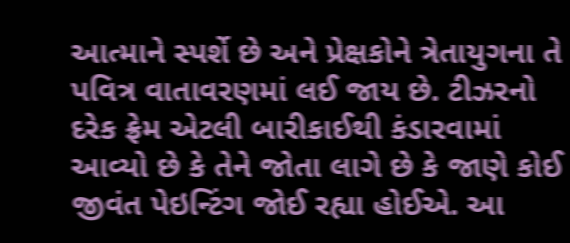આત્માને સ્પર્શે છે અને પ્રેક્ષકોને ત્રેતાયુગના તે પવિત્ર વાતાવરણમાં લઈ જાય છે. ટીઝરનો દરેક ફ્રેમ એટલી બારીકાઈથી કંડારવામાં આવ્યો છે કે તેને જોતા લાગે છે કે જાણે કોઈ જીવંત પેઇન્ટિંગ જોઈ રહ્યા હોઈએ. આ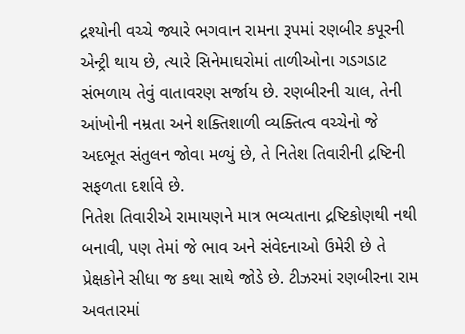દ્રશ્યોની વચ્ચે જ્યારે ભગવાન રામના રૂપમાં રણબીર કપૂરની એન્ટ્રી થાય છે, ત્યારે સિનેમાઘરોમાં તાળીઓના ગડગડાટ સંભળાય તેવું વાતાવરણ સર્જાય છે. રણબીરની ચાલ, તેની આંખોની નમ્રતા અને શક્તિશાળી વ્યક્તિત્વ વચ્ચેનો જે અદભૂત સંતુલન જોવા મળ્યું છે, તે નિતેશ તિવારીની દ્રષ્ટિની સફળતા દર્શાવે છે.
નિતેશ તિવારીએ રામાયણને માત્ર ભવ્યતાના દ્રષ્ટિકોણથી નથી બનાવી, પણ તેમાં જે ભાવ અને સંવેદનાઓ ઉમેરી છે તે પ્રેક્ષકોને સીધા જ કથા સાથે જોડે છે. ટીઝરમાં રણબીરના રામ અવતારમાં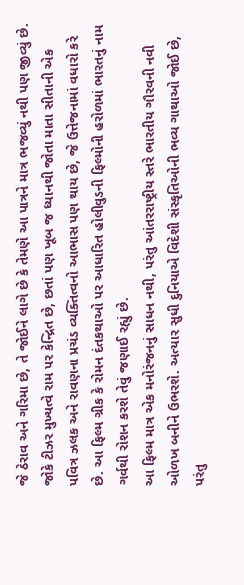જે ઠેરાવ અને ગરિમા છે, તે જોઈને લાગે છે કે તેમણે આ પાત્રને માત્ર ભજવ્યું નથી પણ જીવ્યું છે. જોકે ટીઝર મુખ્યત્વે રામ પર કેન્દ્રિત છે, છતાં પણ ખૂબ જ ધ્યાનથી જોતા માતા સીતાની એક પવિત્ર ઝલક અને રાવણના પ્રચંડ વ્યક્તિત્વનો આભાસ પણ થાય છે, જે ઉત્તેજનામાં વધારો કરે છે. આ ફિલ્મ ગ્રીક કે રોમન દંતકથાઓ પર આધારિત હોલીવુડની ફિલ્મોની હરોળમાં ભારતનું નામ ગર્વથી રોશન કરશે તેવું જણાઈ રહ્યું છે.
આ ફિલ્મ માત્ર એક મનોરંજનનું સાધન નથી, પરંતુ આંતરરાષ્ટ્રીય સ્તરે ભારતીય ગૌરવની નવી ઓળખ બનીને ઉભરશે. અત્યાર સુધી દુનિયાએ વિદેશી સંસ્કૃતિઓની ભવ્ય ગાથાઓ જોઈ છે, પરંતુ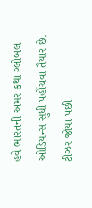હવે ભારતની અમર કથા ગ્લોબલ ઓડિયન્સ સુધી પહોંચવા તૈયાર છે. ટીઝર જોયા પછી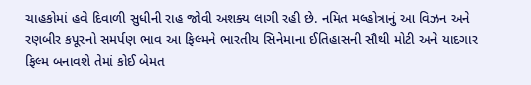ચાહકોમાં હવે દિવાળી સુધીની રાહ જોવી અશક્ય લાગી રહી છે. નમિત મલ્હોત્રાનું આ વિઝન અને રણબીર કપૂરનો સમર્પણ ભાવ આ ફિલ્મને ભારતીય સિનેમાના ઈતિહાસની સૌથી મોટી અને યાદગાર ફિલ્મ બનાવશે તેમાં કોઈ બેમત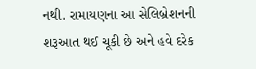નથી. રામાયણના આ સેલિબ્રેશનની શરૂઆત થઈ ચૂકી છે અને હવે દરેક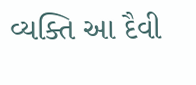વ્યક્તિ આ દૈવી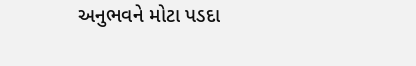અનુભવને મોટા પડદા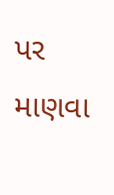પર માણવા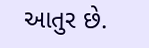આતુર છે.